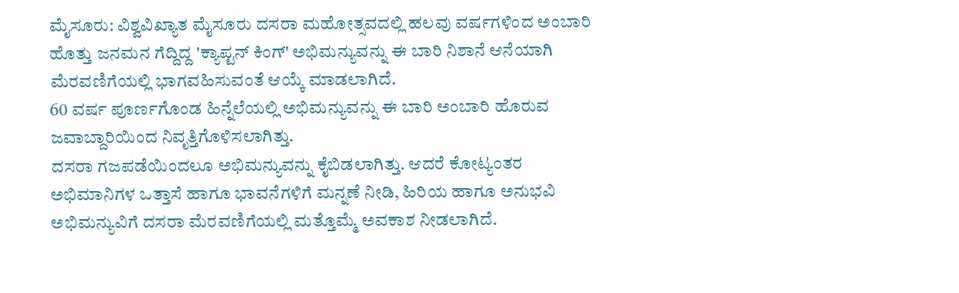ಮೈಸೂರು: ವಿಶ್ವವಿಖ್ಯಾತ ಮೈಸೂರು ದಸರಾ ಮಹೋತ್ಸವದಲ್ಲಿ ಹಲವು ವರ್ಷಗಳಿಂದ ಅಂಬಾರಿ ಹೊತ್ತು ಜನಮನ ಗೆದ್ದಿದ್ದ 'ಕ್ಯಾಪ್ಟನ್ ಕಿಂಗ್' ಅಭಿಮನ್ಯುವನ್ನು ಈ ಬಾರಿ ನಿಶಾನೆ ಆನೆಯಾಗಿ ಮೆರವಣಿಗೆಯಲ್ಲಿ ಭಾಗವಹಿಸುವಂತೆ ಆಯ್ಕೆ ಮಾಡಲಾಗಿದೆ.
60 ವರ್ಷ ಪೂರ್ಣಗೊಂಡ ಹಿನ್ನೆಲೆಯಲ್ಲಿ ಅಭಿಮನ್ಯುವನ್ನು ಈ ಬಾರಿ ಅಂಬಾರಿ ಹೊರುವ ಜವಾಬ್ದಾರಿಯಿಂದ ನಿವೃತ್ತಿಗೊಳಿಸಲಾಗಿತ್ತು.
ದಸರಾ ಗಜಪಡೆಯಿಂದಲೂ ಅಭಿಮನ್ಯುವನ್ನು ಕೈಬಿಡಲಾಗಿತ್ತು. ಆದರೆ ಕೋಟ್ಯಂತರ ಅಭಿಮಾನಿಗಳ ಒತ್ತಾಸೆ ಹಾಗೂ ಭಾವನೆಗಳಿಗೆ ಮನ್ನಣೆ ನೀಡಿ, ಹಿರಿಯ ಹಾಗೂ ಅನುಭವಿ ಅಭಿಮನ್ಯುವಿಗೆ ದಸರಾ ಮೆರವಣಿಗೆಯಲ್ಲಿ ಮತ್ತೊಮ್ಮೆ ಅವಕಾಶ ನೀಡಲಾಗಿದೆ.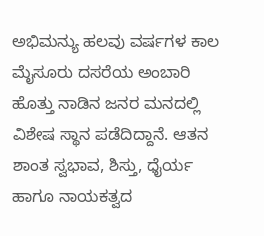ಅಭಿಮನ್ಯು ಹಲವು ವರ್ಷಗಳ ಕಾಲ ಮೈಸೂರು ದಸರೆಯ ಅಂಬಾರಿ ಹೊತ್ತು ನಾಡಿನ ಜನರ ಮನದಲ್ಲಿ ವಿಶೇಷ ಸ್ಥಾನ ಪಡೆದಿದ್ದಾನೆ. ಆತನ ಶಾಂತ ಸ್ವಭಾವ, ಶಿಸ್ತು, ಧೈರ್ಯ ಹಾಗೂ ನಾಯಕತ್ವದ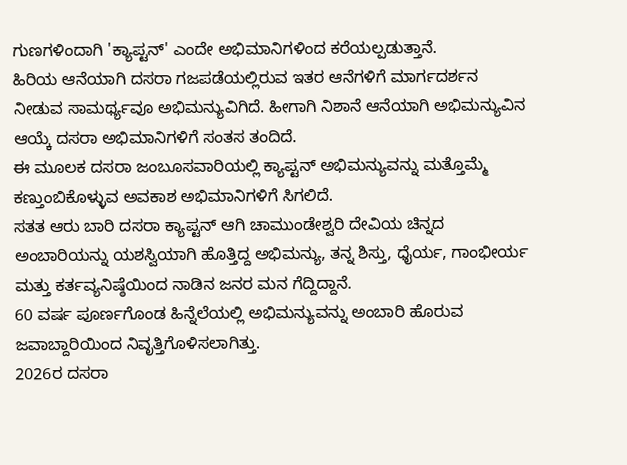ಗುಣಗಳಿಂದಾಗಿ 'ಕ್ಯಾಪ್ಟನ್' ಎಂದೇ ಅಭಿಮಾನಿಗಳಿಂದ ಕರೆಯಲ್ಪಡುತ್ತಾನೆ.
ಹಿರಿಯ ಆನೆಯಾಗಿ ದಸರಾ ಗಜಪಡೆಯಲ್ಲಿರುವ ಇತರ ಆನೆಗಳಿಗೆ ಮಾರ್ಗದರ್ಶನ ನೀಡುವ ಸಾಮರ್ಥ್ಯವೂ ಅಭಿಮನ್ಯುವಿಗಿದೆ. ಹೀಗಾಗಿ ನಿಶಾನೆ ಆನೆಯಾಗಿ ಅಭಿಮನ್ಯುವಿನ ಆಯ್ಕೆ ದಸರಾ ಅಭಿಮಾನಿಗಳಿಗೆ ಸಂತಸ ತಂದಿದೆ.
ಈ ಮೂಲಕ ದಸರಾ ಜಂಬೂಸವಾರಿಯಲ್ಲಿ ಕ್ಯಾಪ್ಟನ್ ಅಭಿಮನ್ಯುವನ್ನು ಮತ್ತೊಮ್ಮೆ ಕಣ್ತುಂಬಿಕೊಳ್ಳುವ ಅವಕಾಶ ಅಭಿಮಾನಿಗಳಿಗೆ ಸಿಗಲಿದೆ.
ಸತತ ಆರು ಬಾರಿ ದಸರಾ ಕ್ಯಾಪ್ಟನ್ ಆಗಿ ಚಾಮುಂಡೇಶ್ವರಿ ದೇವಿಯ ಚಿನ್ನದ ಅಂಬಾರಿಯನ್ನು ಯಶಸ್ವಿಯಾಗಿ ಹೊತ್ತಿದ್ದ ಅಭಿಮನ್ಯು, ತನ್ನ ಶಿಸ್ತು, ಧೈರ್ಯ, ಗಾಂಭೀರ್ಯ ಮತ್ತು ಕರ್ತವ್ಯನಿಷ್ಠೆಯಿಂದ ನಾಡಿನ ಜನರ ಮನ ಗೆದ್ದಿದ್ದಾನೆ.
60 ವರ್ಷ ಪೂರ್ಣಗೊಂಡ ಹಿನ್ನೆಲೆಯಲ್ಲಿ ಅಭಿಮನ್ಯುವನ್ನು ಅಂಬಾರಿ ಹೊರುವ ಜವಾಬ್ದಾರಿಯಿಂದ ನಿವೃತ್ತಿಗೊಳಿಸಲಾಗಿತ್ತು.
2026ರ ದಸರಾ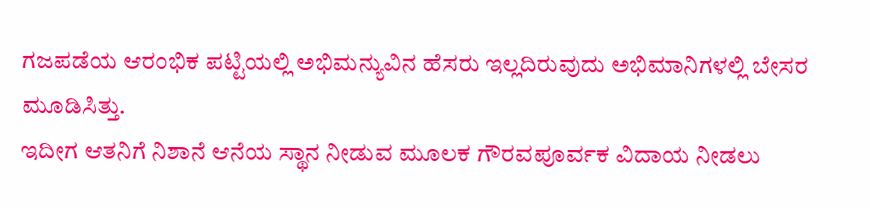ಗಜಪಡೆಯ ಆರಂಭಿಕ ಪಟ್ಟಿಯಲ್ಲಿ ಅಭಿಮನ್ಯುವಿನ ಹೆಸರು ಇಲ್ಲದಿರುವುದು ಅಭಿಮಾನಿಗಳಲ್ಲಿ ಬೇಸರ ಮೂಡಿಸಿತ್ತು.
ಇದೀಗ ಆತನಿಗೆ ನಿಶಾನೆ ಆನೆಯ ಸ್ಥಾನ ನೀಡುವ ಮೂಲಕ ಗೌರವಪೂರ್ವಕ ವಿದಾಯ ನೀಡಲು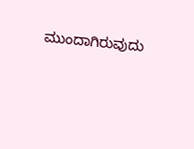ಮುಂದಾಗಿರುವುದು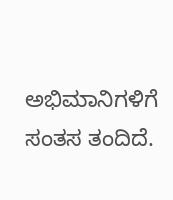ಅಭಿಮಾನಿಗಳಿಗೆ ಸಂತಸ ತಂದಿದೆ.